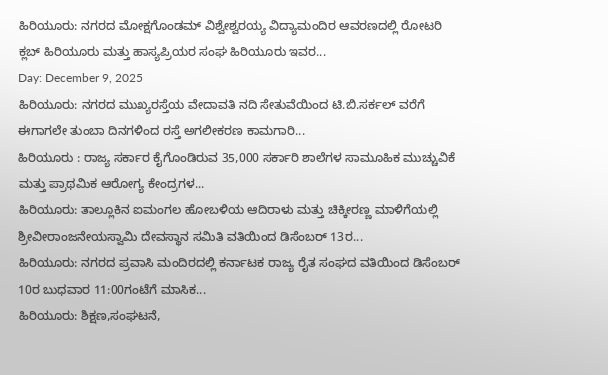ಹಿರಿಯೂರು: ನಗರದ ಮೋಕ್ಷಗೊಂಡಮ್ ವಿಶ್ವೇಶ್ವರಯ್ಯ ವಿದ್ಯಾಮಂದಿರ ಆವರಣದಲ್ಲಿ ರೋಟರಿ ಕ್ಲಬ್ ಹಿರಿಯೂರು ಮತ್ತು ಹಾಸ್ಯಪ್ರಿಯರ ಸಂಘ ಹಿರಿಯೂರು ಇವರ...
Day: December 9, 2025
ಹಿರಿಯೂರು: ನಗರದ ಮುಖ್ಯರಸ್ತೆಯ ವೇದಾವತಿ ನದಿ ಸೇತುವೆಯಿಂದ ಟಿ.ಬಿ.ಸರ್ಕಲ್ ವರೆಗೆ ಈಗಾಗಲೇ ತುಂಬಾ ದಿನಗಳಿಂದ ರಸ್ತೆ ಅಗಲೀಕರಣ ಕಾಮಗಾರಿ...
ಹಿರಿಯೂರು : ರಾಜ್ಯ ಸರ್ಕಾರ ಕೈಗೊಂಡಿರುವ 35,000 ಸರ್ಕಾರಿ ಶಾಲೆಗಳ ಸಾಮೂಹಿಕ ಮುಚ್ಚುವಿಕೆ ಮತ್ತು ಪ್ರಾಥಮಿಕ ಆರೋಗ್ಯ ಕೇಂದ್ರಗಳ...
ಹಿರಿಯೂರು: ತಾಲ್ಲೂಕಿನ ಐಮಂಗಲ ಹೋಬಳಿಯ ಆದಿರಾಳು ಮತ್ತು ಚಿಕ್ಕೀರಣ್ಣ ಮಾಳಿಗೆಯಲ್ಲಿ ಶ್ರೀವೀರಾಂಜನೇಯಸ್ವಾಮಿ ದೇವಸ್ಥಾನ ಸಮಿತಿ ವತಿಯಿಂದ ಡಿಸೆಂಬರ್ 13ರ...
ಹಿರಿಯೂರು: ನಗರದ ಪ್ರವಾಸಿ ಮಂದಿರದಲ್ಲಿ ಕರ್ನಾಟಕ ರಾಜ್ಯ ರೈತ ಸಂಘದ ವತಿಯಿಂದ ಡಿಸೆಂಬರ್ 10ರ ಬುಧವಾರ 11:00ಗಂಟೆಗೆ ಮಾಸಿಕ...
ಹಿರಿಯೂರು: ಶಿಕ್ಷಣ,ಸಂಘಟನೆ,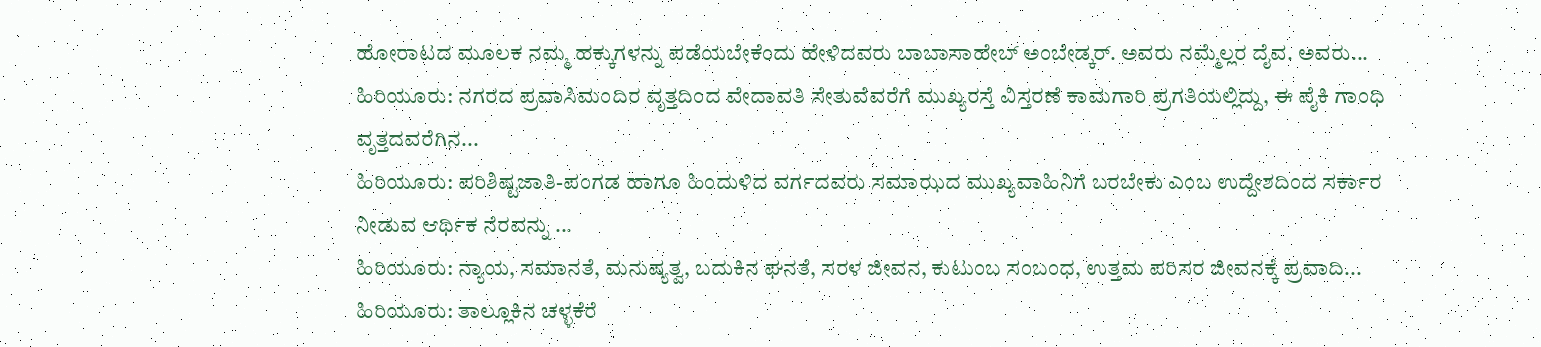ಹೋರಾಟದ ಮೂಲಕ ನಮ್ಮ ಹಕ್ಕುಗಳನ್ನು ಪಡೆಯಬೇಕೆಂದು ಹೇಳಿದವರು ಬಾಬಾಸಾಹೇಬ್ ಅಂಬೇಡ್ಕರ್. ಅವರು ನಮ್ಮೆಲ್ಲರ ದೈವ. ಅವರು...
ಹಿರಿಯೂರು: ನಗರದ ಪ್ರವಾಸಿಮಂದಿರ ವೃತ್ತದಿಂದ ವೇದಾವತಿ ಸೇತುವೆವರೆಗೆ ಮುಖ್ಯರಸ್ತೆ ವಿಸ್ತರಣೆ ಕಾಮಗಾರಿ ಪ್ರಗತಿಯಲ್ಲಿದ್ದು, ಈ ಪೈಕಿ ಗಾಂಧಿ ವೃತ್ತದವರೆಗಿನ...
ಹಿರಿಯೂರು: ಪರಿಶಿಷ್ಟಜಾತಿ-ಪಂಗಡ ಹಾಗೂ ಹಿಂದುಳಿದ ವರ್ಗದವರು ಸಮಾಝದ ಮುಖ್ಯವಾಹಿನಿಗೆ ಬರಬೇಕು ಎಂಬ ಉದ್ದೇಶದಿಂದ ಸರ್ಕಾರ ನೀಡುವ ಆರ್ಥಿಕ ನೆರವನ್ನು ...
ಹಿರಿಯೂರು: ನ್ಯಾಯ, ಸಮಾನತೆ, ಮನುಷ್ಯತ್ವ, ಬದುಕಿನ ಘನತೆ, ಸರಳ ಜೀವನ, ಕುಟುಂಬ ಸಂಬಂಧ, ಉತ್ತಮ ಪರಿಸರ ಜೀವನಕ್ಕೆ ಪ್ರವಾದಿ...
ಹಿರಿಯೂರು: ತಾಲ್ಲೂಕಿನ ಚಳ್ಳಕೆರೆ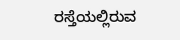ರಸ್ತೆಯಲ್ಲಿರುವ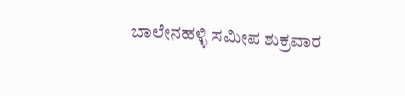ಬಾಲೇನಹಳ್ಳಿ ಸಮೀಪ ಶುಕ್ರವಾರ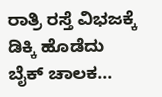ರಾತ್ರಿ ರಸ್ತೆ ವಿಭಜಕ್ಕೆ ಡಿಕ್ಕಿ ಹೊಡೆದು ಬೈಕ್ ಚಾಲಕ...